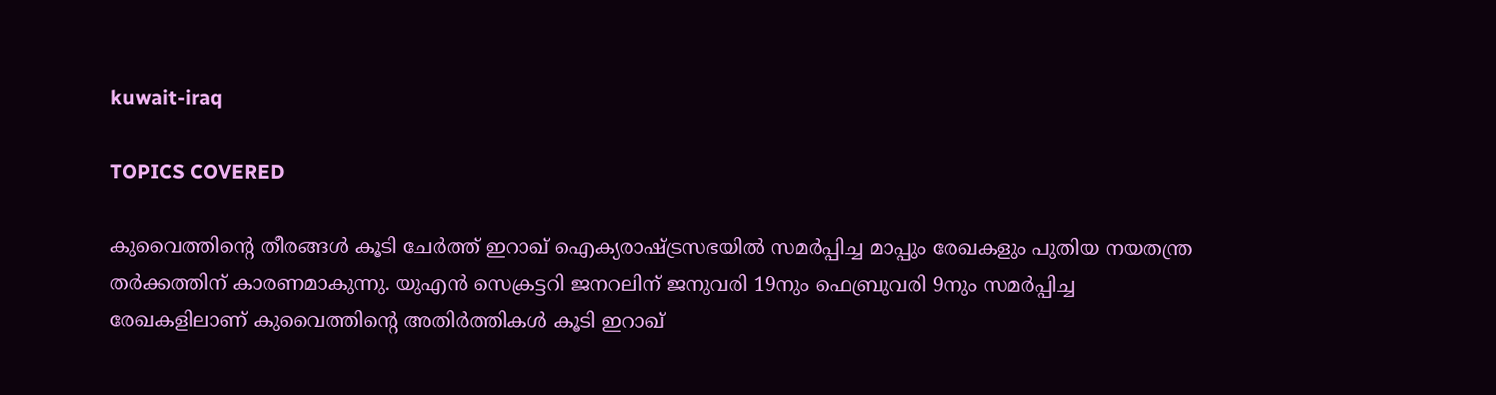kuwait-iraq

TOPICS COVERED

കുവൈത്തിന്റെ തീരങ്ങള്‍ കൂടി ചേര്‍ത്ത് ഇറാഖ് ഐക്യരാഷ്ട്രസഭയില്‍ സമര്‍പ്പിച്ച മാപ്പും രേഖകളും പുതിയ നയതന്ത്ര തര്‍ക്കത്തിന് കാരണമാകുന്നു. യുഎന്‍ സെക്രട്ടറി ജനറലിന് ജനുവരി 19നും ഫെബ്രുവരി 9നും സമര്‍പ്പിച്ച രേഖകളിലാണ് കുവൈത്തിന്റെ അതിര്‍ത്തികള്‍ കൂടി ഇറാഖ്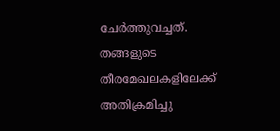ചേര്‍ത്തുവച്ചത്. തങ്ങളുടെ തീരമേഖലകളിലേക്ക് അതിക്രമിച്ചു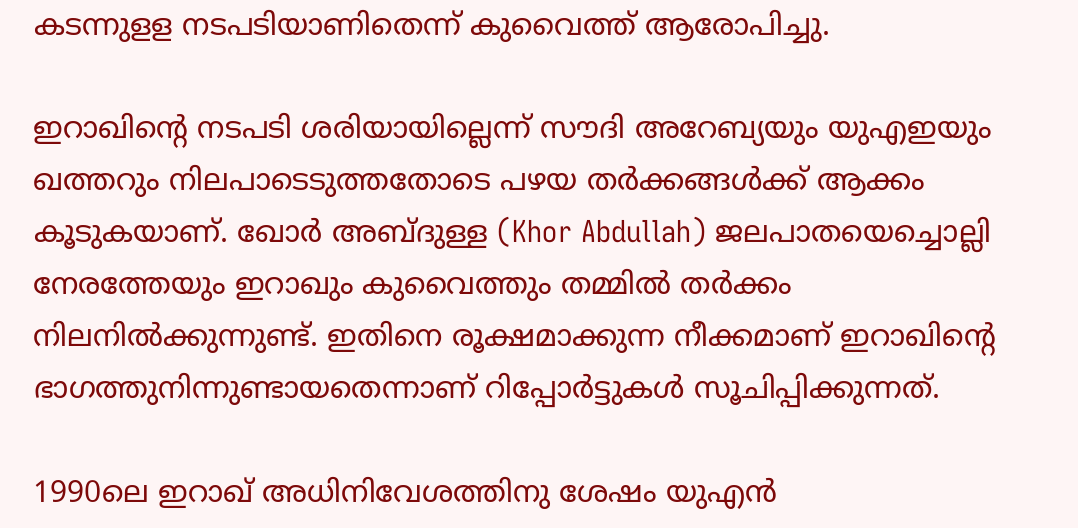കടന്നുളള നടപടിയാണിതെന്ന് കുവൈത്ത് ആരോപിച്ചു.

ഇറാഖിന്റെ നടപടി ശരിയായില്ലെന്ന് സൗദി അറേബ്യയും യുഎഇയും ഖത്തറും നിലപാടെടുത്തതോടെ പഴയ തര്‍ക്കങ്ങള്‍ക്ക് ആക്കം കൂടുകയാണ്. ഖോര്‍ അബ്ദുള്ള (Khor Abdullah) ജലപാതയെച്ചൊല്ലി നേരത്തേയും ഇറാഖും കുവൈത്തും തമ്മില്‍ തര്‍ക്കം നിലനില്‍ക്കുന്നുണ്ട്. ഇതിനെ രൂക്ഷമാക്കുന്ന നീക്കമാണ് ഇറാഖിന്റെ ഭാഗത്തുനിന്നുണ്ടായതെന്നാണ് റിപ്പോര്‍ട്ടുകള്‍ സൂചിപ്പിക്കുന്നത്.

1990ലെ ഇറാഖ് അധിനിവേശത്തിനു ശേഷം യുഎന്‍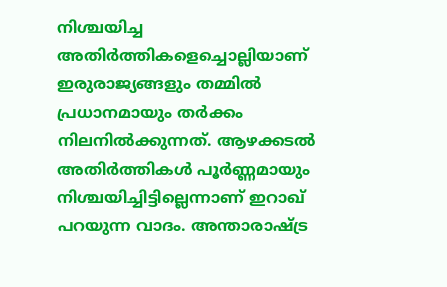നിശ്ചയിച്ച അതിര്‍ത്തികളെച്ചൊല്ലിയാണ് ഇരുരാജ്യങ്ങളും തമ്മില്‍ പ്രധാനമായും തര്‍ക്കം നിലനില്‍ക്കുന്നത്. ആഴക്കടൽ അതിർത്തികൾ പൂർണ്ണമായും നിശ്ചയിച്ചിട്ടില്ലെന്നാണ് ഇറാഖ് പറയുന്ന വാദം. അന്താരാഷ്ട്ര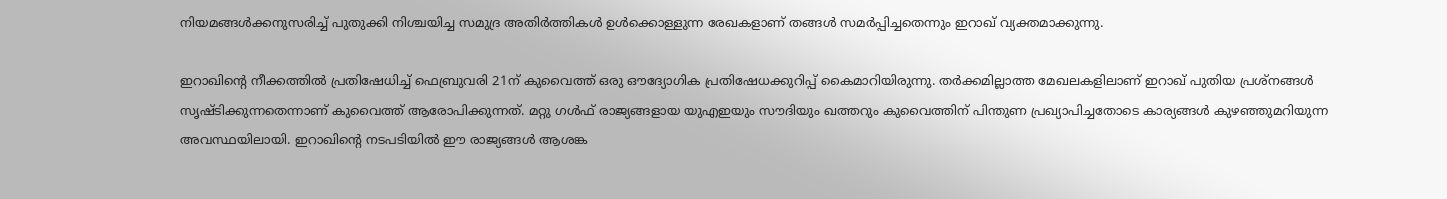നിയമങ്ങള്‍ക്കനുസരിച്ച് പുതുക്കി നിശ്ചയിച്ച സമുദ്ര അതിര്‍ത്തികള്‍ ഉള്‍ക്കൊള്ളുന്ന രേഖകളാണ് തങ്ങള്‍ സമര്‍പ്പിച്ചതെന്നും ഇറാഖ് വ്യക്തമാക്കുന്നു.

ഇറാഖിന്റെ നീക്കത്തില്‍ പ്രതിഷേധിച്ച് ഫെബ്രുവരി 21ന് കുവൈത്ത് ഒരു ഔദ്യോഗിക പ്രതിഷേധക്കുറിപ്പ് കൈമാറിയിരുന്നു. തര്‍ക്കമില്ലാത്ത മേഖലകളിലാണ് ഇറാഖ് പുതിയ പ്രശ്നങ്ങള്‍ സൃഷ്ടിക്കുന്നതെന്നാണ് കുവൈത്ത് ആരോപിക്കുന്നത്. മറ്റു ഗള്‍ഫ് രാജ്യങ്ങളായ യുഎഇയും സൗദിയും ഖത്തറും കുവൈത്തിന് പിന്തുണ പ്രഖ്യാപിച്ചതോടെ കാര്യങ്ങള്‍ കുഴഞ്ഞുമറിയുന്ന അവസ്ഥയിലായി. ഇറാഖിന്റെ നടപടിയില്‍ ഈ രാജ്യങ്ങള്‍ ആശങ്ക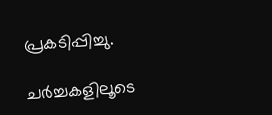പ്രകടിപ്പിച്ചു.

ചര്‍ച്ചകളിലൂടെ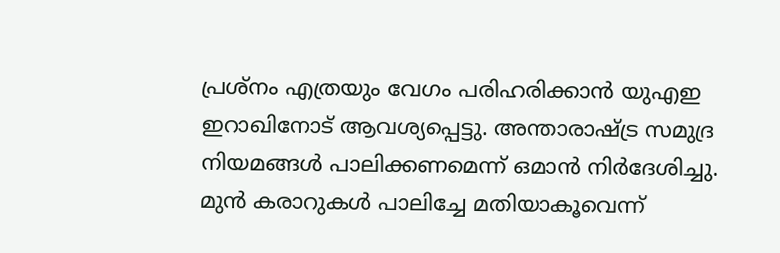പ്രശ്നം എത്രയും വേഗം പരിഹരിക്കാന്‍ യുഎഇ ഇറാഖിനോട് ആവശ്യപ്പെട്ടു. അന്താരാഷ്ട്ര സമുദ്ര നിയമങ്ങൾ പാലിക്കണമെന്ന് ഒമാന്‍ നിർദേശിച്ചു. മുന്‍ കരാറുകള്‍ പാലിച്ചേ മതിയാകൂവെന്ന്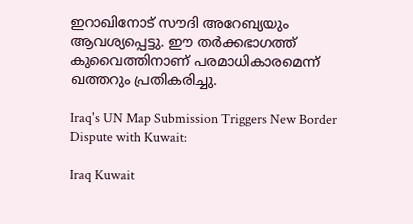ഇറാഖിനോട് സൗദി അറേബ്യയും ആവശ്യപ്പെട്ടു. ഈ തര്‍ക്കഭാഗത്ത് കുവൈത്തിനാണ് പരമാധികാരമെന്ന് ഖത്തറും പ്രതികരിച്ചു.

Iraq's UN Map Submission Triggers New Border Dispute with Kuwait:

Iraq Kuwait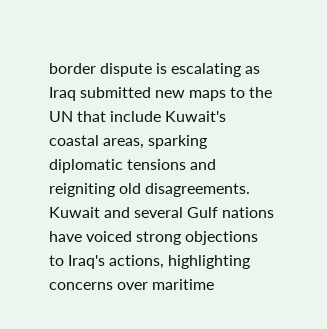border dispute is escalating as Iraq submitted new maps to the UN that include Kuwait's coastal areas, sparking diplomatic tensions and reigniting old disagreements. Kuwait and several Gulf nations have voiced strong objections to Iraq's actions, highlighting concerns over maritime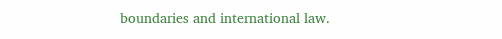boundaries and international law.